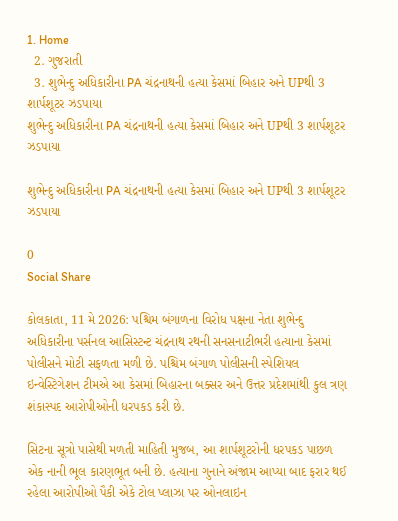1. Home
  2. ગુજરાતી
  3. શુભેન્દુ અધિકારીના PA ચંદ્રનાથની હત્યા કેસમાં બિહાર અને UPથી 3 શાર્પશૂટર ઝડપાયા
શુભેન્દુ અધિકારીના PA ચંદ્રનાથની હત્યા કેસમાં બિહાર અને UPથી 3 શાર્પશૂટર ઝડપાયા

શુભેન્દુ અધિકારીના PA ચંદ્રનાથની હત્યા કેસમાં બિહાર અને UPથી 3 શાર્પશૂટર ઝડપાયા

0
Social Share

કોલકાતા, 11 મે 2026: પશ્ચિમ બંગાળના વિરોધ પક્ષના નેતા શુભેન્દુ અધિકારીના પર્સનલ આસિસ્ટન્ટ ચંદ્રનાથ રથની સનસનાટીભરી હત્યાના કેસમાં પોલીસને મોટી સફળતા મળી છે. પશ્ચિમ બંગાળ પોલીસની સ્પેશિયલ ઇન્વેસ્ટિગેશન ટીમએ આ કેસમાં બિહારના બક્સર અને ઉત્તર પ્રદેશમાંથી કુલ ત્રણ શંકાસ્પદ આરોપીઓની ધરપકડ કરી છે.

સિટના સૂત્રો પાસેથી મળતી માહિતી મુજબ, આ શાર્પશૂટરોની ધરપકડ પાછળ એક નાની ભૂલ કારણભૂત બની છે. હત્યાના ગુનાને અંજામ આપ્યા બાદ ફરાર થઈ રહેલા આરોપીઓ પૈકી એકે ટોલ પ્લાઝા પર ઓનલાઇન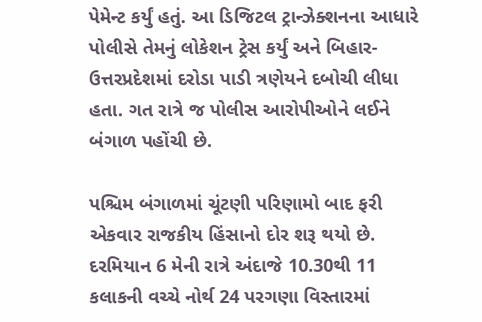પેમેન્ટ કર્યું હતું. આ ડિજિટલ ટ્રાન્ઝેક્શનના આધારે પોલીસે તેમનું લોકેશન ટ્રેસ કર્યું અને બિહાર-ઉત્તરપ્રદેશમાં દરોડા પાડી ત્રણેયને દબોચી લીધા હતા. ગત રાત્રે જ પોલીસ આરોપીઓને લઈને બંગાળ પહોંચી છે.

પશ્ચિમ બંગાળમાં ચૂંટણી પરિણામો બાદ ફરી એકવાર રાજકીય હિંસાનો દોર શરૂ થયો છે. દરમિયાન 6 મેની રાત્રે અંદાજે 10.30થી 11 કલાકની વચ્ચે નોર્થ 24 પરગણા વિસ્તારમાં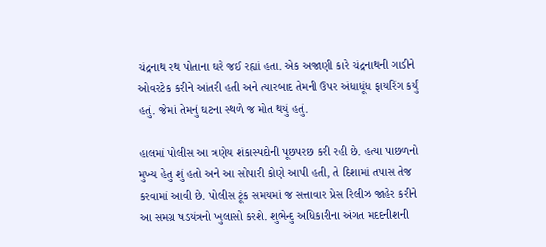ચંદ્રનાથ રથ પોતાના ઘરે જઈ રહ્યાં હતા. એક અજાણી કારે ચંદ્રનાથની ગાડીને ઓવરટેક કરીને આંતરી હતી અને ત્યારબાદ તેમની ઉપર અંધાધૂંધ ફાયરિંગ કર્યું હતું. જેમાં તેમનું ઘટના સ્થળે જ મોત થયું હતું.

હાલમાં પોલીસ આ ત્રણેય શંકાસ્પદોની પૂછપરછ કરી રહી છે. હત્યા પાછળનો મુખ્ય હેતુ શું હતો અને આ સોપારી કોણે આપી હતી, તે દિશામાં તપાસ તેજ કરવામાં આવી છે. પોલીસ ટૂંક સમયમાં જ સત્તાવાર પ્રેસ રિલીઝ જાહેર કરીને આ સમગ્ર ષડયંત્રનો ખુલાસો કરશે. શુભેન્દુ અધિકારીના અંગત મદદનીશની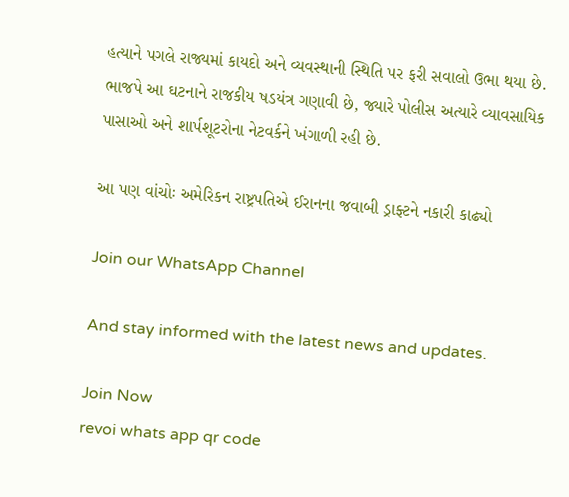હત્યાને પગલે રાજ્યમાં કાયદો અને વ્યવસ્થાની સ્થિતિ પર ફરી સવાલો ઉભા થયા છે. ભાજપે આ ઘટનાને રાજકીય ષડયંત્ર ગણાવી છે, જ્યારે પોલીસ અત્યારે વ્યાવસાયિક પાસાઓ અને શાર્પશૂટરોના નેટવર્કને ખંગાળી રહી છે.

આ પણ વાંચોઃ અમેરિકન રાષ્ટ્રપતિએ ઈરાનના જવાબી ડ્રાફ્ટને નકારી કાઢ્યો

Join our WhatsApp Channel

And stay informed with the latest news and updates.

Join Now
revoi whats app qr code